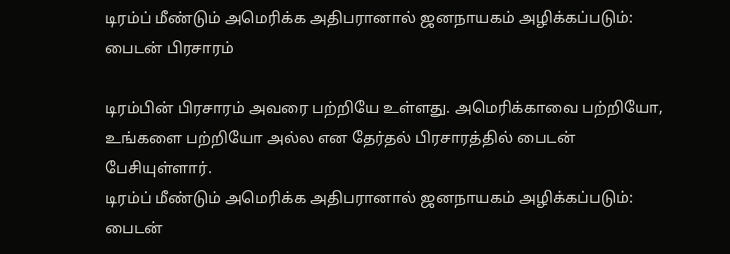டிரம்ப் மீண்டும் அமெரிக்க அதிபரானால் ஜனநாயகம் அழிக்கப்படும்: பைடன் பிரசாரம்

டிரம்பின் பிரசாரம் அவரை பற்றியே உள்ளது. அமெரிக்காவை பற்றியோ, உங்களை பற்றியோ அல்ல என தேர்தல் பிரசாரத்தில் பைடன் பேசியுள்ளார்.
டிரம்ப் மீண்டும் அமெரிக்க அதிபரானால் ஜனநாயகம் அழிக்கப்படும்: பைடன்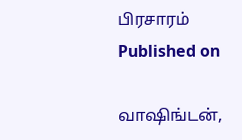பிரசாரம்
Published on

வாஷிங்டன்,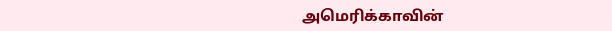அமெரிக்காவின்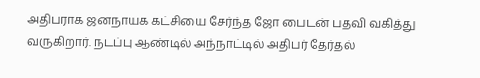அதிபராக ஜனநாயக கட்சியை சேர்ந்த ஜோ பைடன் பதவி வகித்து வருகிறார். நடப்பு ஆண்டில் அந்நாட்டில் அதிபர் தேர்தல்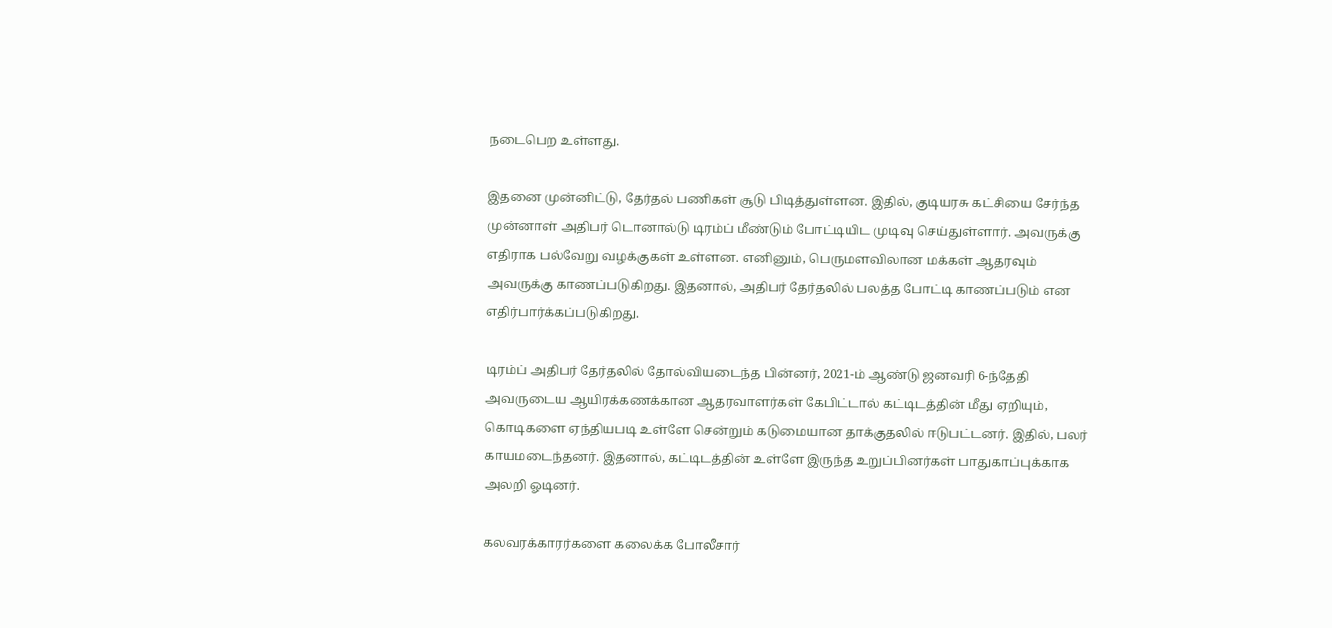நடைபெற உள்ளது.

இதனை முன்னிட்டு, தேர்தல் பணிகள் சூடு பிடித்துள்ளன. இதில், குடியரசு கட்சியை சேர்ந்த முன்னாள் அதிபர் டொனால்டு டிரம்ப் மீண்டும் போட்டியிட முடிவு செய்துள்ளார். அவருக்கு எதிராக பல்வேறு வழக்குகள் உள்ளன. எனினும், பெருமளவிலான மக்கள் ஆதரவும் அவருக்கு காணப்படுகிறது. இதனால், அதிபர் தேர்தலில் பலத்த போட்டி காணப்படும் என எதிர்பார்க்கப்படுகிறது.

டிரம்ப் அதிபர் தேர்தலில் தோல்வியடைந்த பின்னர், 2021-ம் ஆண்டு ஜனவரி 6-ந்தேதி அவருடைய ஆயிரக்கணக்கான ஆதரவாளர்கள் கேபிட்டால் கட்டிடத்தின் மீது ஏறியும், கொடிகளை ஏந்தியபடி உள்ளே சென்றும் கடுமையான தாக்குதலில் ஈடுபட்டனர். இதில், பலர் காயமடைந்தனர். இதனால், கட்டிடத்தின் உள்ளே இருந்த உறுப்பினர்கள் பாதுகாப்புக்காக அலறி ஓடினர்.

கலவரக்காரர்களை கலைக்க போலீசார்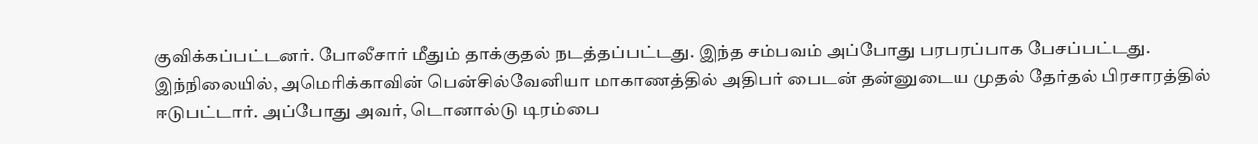குவிக்கப்பட்டனர். போலீசார் மீதும் தாக்குதல் நடத்தப்பட்டது. இந்த சம்பவம் அப்போது பரபரப்பாக பேசப்பட்டது. இந்நிலையில், அமெரிக்காவின் பென்சில்வேனியா மாகாணத்தில் அதிபர் பைடன் தன்னுடைய முதல் தேர்தல் பிரசாரத்தில் ஈடுபட்டார். அப்போது அவர், டொனால்டு டிரம்பை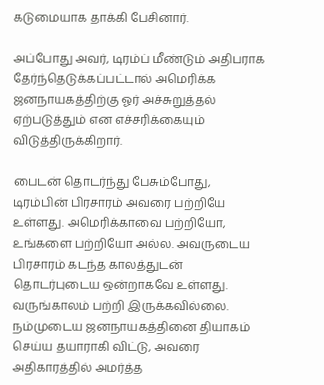கடுமையாக தாக்கி பேசினார்.

அப்போது அவர், டிரம்ப் மீண்டும் அதிபராக தேர்ந்தெடுக்கப்பட்டால் அமெரிக்க ஜனநாயகத்திற்கு ஓர் அச்சுறுத்தல் ஏற்படுத்தும் என எச்சரிக்கையும் விடுத்திருக்கிறார்.

பைடன் தொடர்ந்து பேசும்போது, டிரம்பின் பிரசாரம் அவரை பற்றியே உள்ளது. அமெரிக்காவை பற்றியோ, உங்களை பற்றியோ அல்ல. அவருடைய பிரசாரம் கடந்த காலத்துடன் தொடர்புடைய ஒன்றாகவே உள்ளது. வருங்காலம் பற்றி இருக்கவில்லை. நம்முடைய ஜனநாயகத்தினை தியாகம் செய்ய தயாராகி விட்டு, அவரை அதிகாரத்தில் அமர்த்த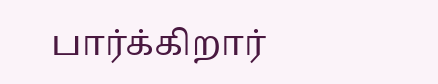பார்க்கிறார்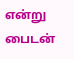என்று பைடன்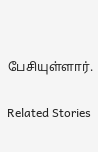பேசியுள்ளார்.

Related Stories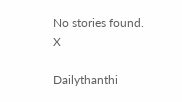No stories found.
X

Dailythanthi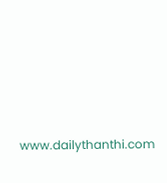www.dailythanthi.com